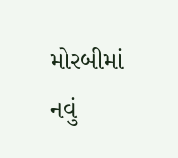મોરબીમાં નવું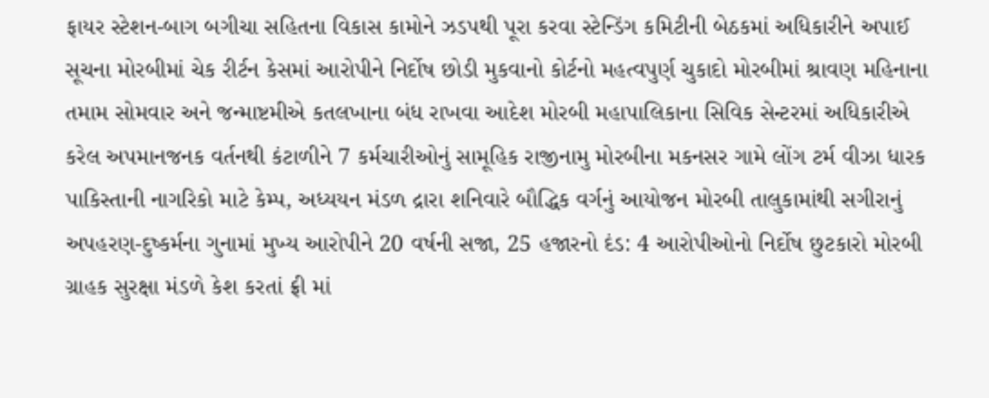ફાયર સ્ટેશન-બાગ બગીચા સહિતના વિકાસ કામોને ઝડપથી પૂરા કરવા સ્ટેન્ડિંગ કમિટીની બેઠકમાં અધિકારીને અપાઈ સૂચના મોરબીમાં ચેક રીર્ટન કેસમાં આરોપીને નિર્દોષ છોડી મુકવાનો કોર્ટનો મહત્વપુર્ણ ચુકાદો મોરબીમાં શ્રાવણ મહિનાના તમામ સોમવાર અને જન્માષ્ટમીએ કતલખાના બંધ રાખવા આદેશ મોરબી મહાપાલિકાના સિવિક સેન્ટરમાં અધિકારીએ કરેલ અપમાનજનક વર્તનથી કંટાળીને 7 કર્મચારીઓનું સામૂહિક રાજીનામુ મોરબીના મકનસર ગામે લોંગ ટર્મ વીઝા ધારક પાકિસ્તાની નાગરિકો માટે કેમ્પ, અધ્યયન મંડળ દ્રારા શનિવારે બૌદ્ધિક વર્ગનું આયોજન મોરબી તાલુકામાંથી સગીરાનું અપહરણ-દુષ્કર્મના ગુનામાં મુખ્ય આરોપીને 20 વર્ષની સજા, 25 હજારનો દંડ: 4 આરોપીઓનો નિર્દોષ છુટકારો મોરબી ગ્રાહક સુરક્ષા મંડળે કેશ કરતાં ફ્રી માં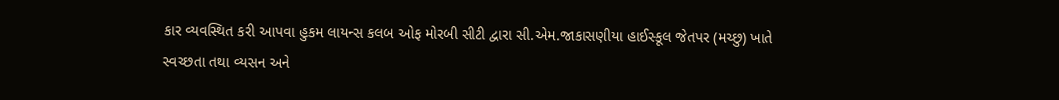કાર વ્યવસ્થિત કરી આપવા હુકમ લાયન્સ કલબ ઓફ મોરબી સીટી દ્વારા સી.એમ.જાકાસણીયા હાઈસ્કૂલ જેતપર (મચ્છુ) ખાતે સ્વચ્છતા તથા વ્યસન અને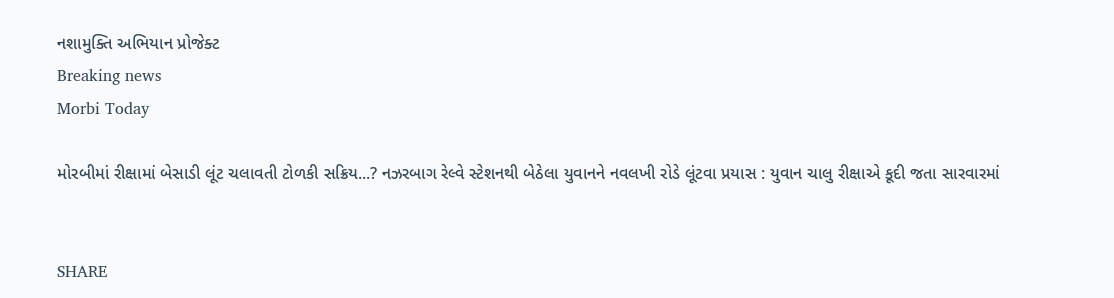નશામુક્તિ અભિયાન પ્રોજેક્ટ
Breaking news
Morbi Today

મોરબીમાં રીક્ષામાં બેસાડી લૂંટ ચલાવતી ટોળકી સક્રિય...? નઝરબાગ રેલ્વે સ્ટેશનથી બેઠેલા યુવાનને નવલખી રોડે લૂંટવા પ્રયાસ : યુવાન ચાલુ રીક્ષાએ કૂદી જતા સારવારમાં


SHARE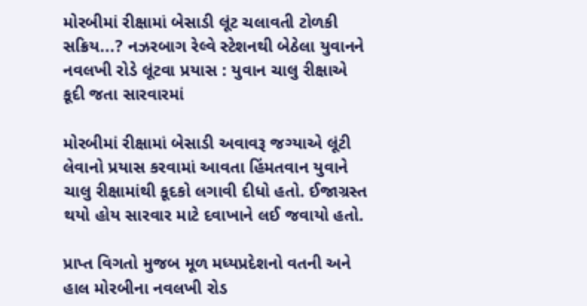મોરબીમાં રીક્ષામાં બેસાડી લૂંટ ચલાવતી ટોળકી સક્રિય...? નઝરબાગ રેલ્વે સ્ટેશનથી બેઠેલા યુવાનને નવલખી રોડે લૂંટવા પ્રયાસ : યુવાન ચાલુ રીક્ષાએ કૂદી જતા સારવારમાં

મોરબીમાં રીક્ષામાં બેસાડી અવાવરૂ જગ્યાએ લૂંટી લેવાનો પ્રયાસ કરવામાં આવતા હિંમતવાન યુવાને ચાલુ રીક્ષામાંથી કૂદકો લગાવી દીધો હતો. ઈજાગ્રસ્ત થયો હોય સારવાર માટે દવાખાને લઈ જવાયો હતો.

પ્રાપ્ત વિગતો મુજબ મૂળ મધ્યપ્રદેશનો વતની અને હાલ મોરબીના નવલખી રોડ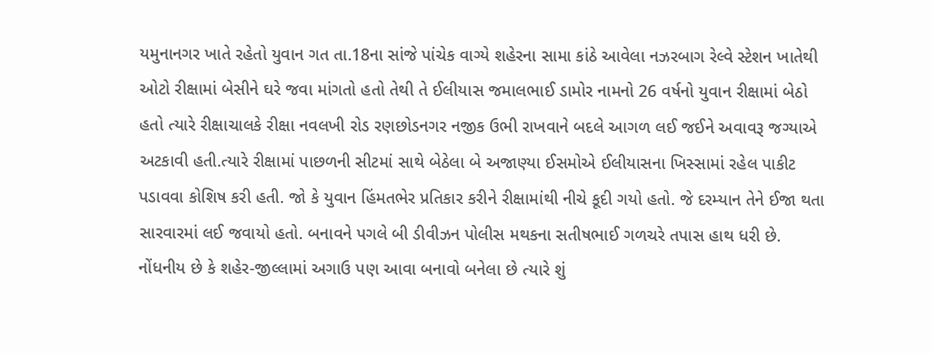યમુનાનગર ખાતે રહેતો યુવાન ગત તા.18ના સાંજે પાંચેક વાગ્યે શહેરના સામા કાંઠે આવેલા નઝરબાગ રેલ્વે સ્ટેશન ખાતેથી ઓટો રીક્ષામાં બેસીને ઘરે જવા માંગતો હતો તેથી તે ઈલીયાસ જમાલભાઈ ડામોર નામનો 26 વર્ષનો યુવાન રીક્ષામાં બેઠો હતો ત્યારે રીક્ષાચાલકે રીક્ષા નવલખી રોડ રણછોડનગર નજીક ઉભી રાખવાને બદલે આગળ લઈ જઈને અવાવરૂ જગ્યાએ અટકાવી હતી.ત્યારે રીક્ષામાં પાછળની સીટમાં સાથે બેઠેલા બે અજાણ્યા ઈસમોએ ઈલીયાસના ખિસ્સામાં રહેલ પાકીટ પડાવવા કોશિષ કરી હતી. જો કે યુવાન હિંમતભેર પ્રતિકાર કરીને રીક્ષામાંથી નીચે કૂદી ગયો હતો. જે દરમ્યાન તેને ઈજા થતા સારવારમાં લઈ જવાયો હતો. બનાવને પગલે બી ડીવીઝન પોલીસ મથકના સતીષભાઈ ગળચરે તપાસ હાથ ધરી છે. નોંધનીય છે કે શહેર-જીલ્લામાં અગાઉ પણ આવા બનાવો બનેલા છે ત્યારે શું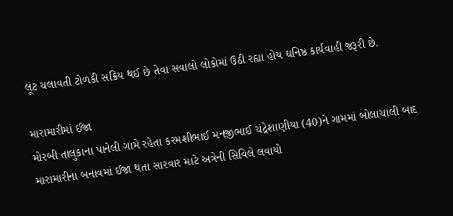લૂંટ ચલાવતી ટોળકી સક્રિય થઈ છે તેવા સવાલો લોકોમાં ઉઠી રહ્યા હોય ઘનિષ્ઠ કાર્યવાહી જરૂરી છે.

મારામારીમાં ઈજા
મોરબી તાલુકાના પાનેલી ગામે રહેતા કરમશીભાઈ મનજીભાઈ ચંદ્રેશાણીયા (40)ને ગામમાં બોલાચાલી બાદ મારામારીના બનાવમાં ઈજા થતા સારવાર માટે અત્રેની સિવિલે લવાયો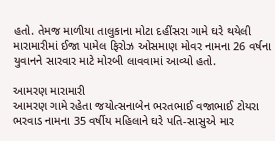હતો. તેમજ માળીયા તાલુકાના મોટા દહીંસરા ગામે ઘરે થયેલી મારામારીમાં ઈજા પામેલ ફિરોઝ ઓસમાણ મોવર નામના 26 વર્ષના યુવાનને સારવાર માટે મોરબી લાવવામાં આવ્યો હતો.

આમરણ મારામારી
આમરણ ગામે રહેતા જયોત્સનાબેન ભરતભાઈ વજાભાઈ ટોયરા ભરવાડ નામના 35 વર્ષીય મહિલાને ઘરે પતિ-સાસુએ માર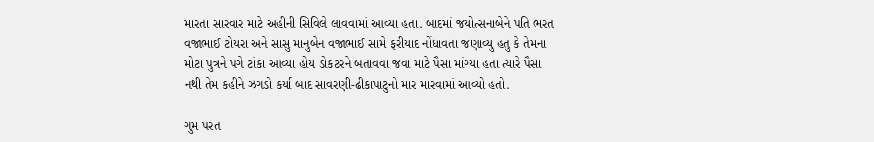મારતા સારવાર માટે અહીની સિવિલે લાવવામાં આવ્યા હતા. બાદમાં જયોત્સનાબેને પતિ ભરત વજાભાઈ ટોયરા અને સાસુ માનુબેન વજાભાઈ સામે ફરીયાદ નોંધાવતા જણાવ્યુ હતુ કે તેમના મોટા પુત્રને પગે ટાંકા આવ્યા હોય ડોકટરને બતાવવા જવા માટે પૈસા માંગ્યા હતા ત્યારે પૈસા નથી તેમ કહીને ઝગડો કર્યા બાદ સાવરણી-ઢીકાપાટુનો માર મારવામાં આવ્યો હતો.

ગુમ પરત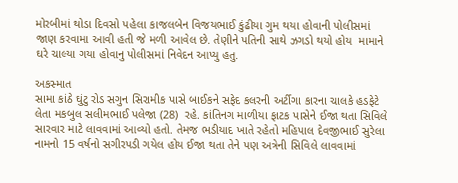મોરબીમાં થોડા દિવસો પહેલા કાજલબેન વિજયભાઈ કુંઢીયા ગુમ થયા હોવાની પોલીસમાં  જાણ કરવામા આવી હતી જે મળી આવેલ છે. તેણીને પતિની સાથે ઝગડો થયો હોય  મામાને ઘરે ચાલ્યા ગયા હોવાનુ પોલીસમાં નિવેદન આપ્યુ હતુ.

અકસ્માત
સામા કાંઠે ઘુંટુ રોડ સગુન સિરામીક પાસે બાઈકને સફેદ કલરની અર્ટીગા કારના ચાલકે હડફેટે લેતા મકબુલ સલીમભાઈ પલેજા (28)  રહે. કાંતિનગ માળીયા ફાટક પાસેને ઈજા થતા સિવિલે સારવાર માટે લાવવામાં આવ્યો હતો. તેમજ ભડીયાદ ખાતે રહેતો મહિપાલ દેવજીભાઈ સુરેલા નામનો 15 વર્ષનો સગીરપડી ગયેલ હોય ઈજા થતા તેને પણ અત્રેની સિવિલે લાવવામાં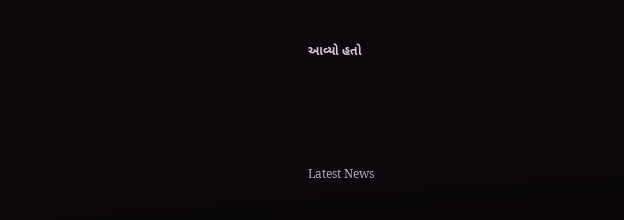આવ્યો હતો






Latest News